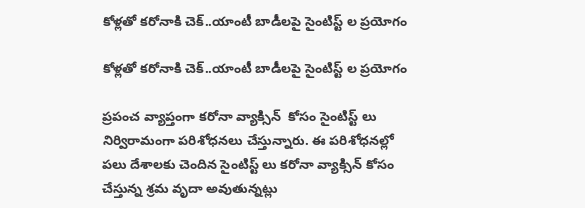కోళ్లతో కరోనాకి చెక్..యాంటీ బాడీలపై సైంటిస్ట్ ల ప్రయోగం

కోళ్లతో కరోనాకి చెక్..యాంటీ బాడీలపై సైంటిస్ట్ ల ప్రయోగం

ప్రపంచ వ్యాప్తంగా కరోనా వ్యాక్సిన్  కోసం సైంటిస్ట్ లు నిర్విరామంగా పరిశోధనలు చేస్తున్నారు. ఈ పరిశోధనల్లో పలు దేశాలకు చెందిన సైంటిస్ట్ లు కరోనా వ్యాక్సిన్ కోసం చేస్తున్న శ్రమ వృదా అవుతున్నట్లు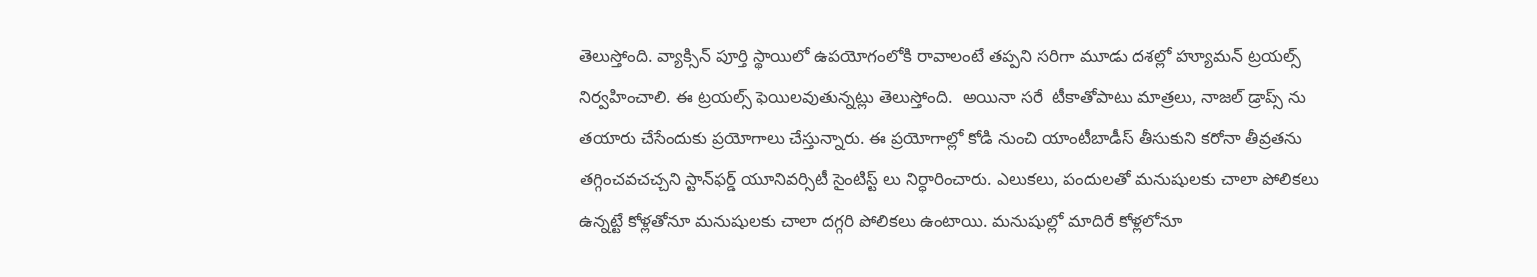తెలుస్తోంది. వ్యాక్సిన్ పూర్తి స్థాయిలో ఉపయోగంలోకి రావాలంటే తప్పని సరిగా మూడు దశల్లో హ్యూమన్ ట్రయల్స్ నిర్వహించాలి. ఈ ట్రయల్స్ ఫెయిలవుతున్నట్లు తెలుస్తోంది.  అయినా సరే  టీకాతోపాటు మాత్రలు, నాజల్ డ్రాప్స్ ను తయారు చేసేందుకు ప్రయోగాలు చేస్తున్నారు. ఈ ప్రయోగాల్లో కోడి నుంచి యాంటీబాడీస్ తీసుకుని కరోనా తీవ్రతను తగ్గించవచచ్చని స్టాన్‌ఫర్డ్ యూనివర్సిటీ సైంటిస్ట్ లు నిర్ధారించారు. ఎలుకలు, పందులతో మనుషులకు చాలా పోలికలు ఉన్నట్టే కోళ్లతోనూ మనుషులకు చాలా దగ్గరి పోలికలు ఉంటాయి. మనుషుల్లో మాదిరే కోళ్లలోనూ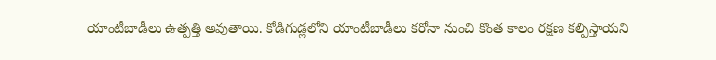యాంటీబాడీలు ఉత్పత్తి అవుతాయి. కోడిగుడ్లలోని యాంటీబాడీలు కరోనా నుంచి కొంత కాలం రక్షణ కల్పిస్తాయని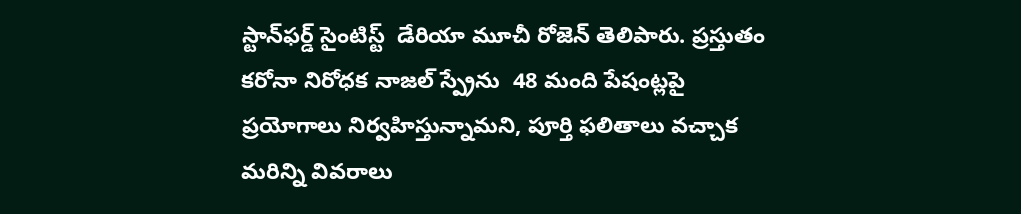స్టాన్‌ఫర్డ్ సైంటిస్ట్  డేరియా మూచీ రోజెన్ తెలిపారు. ప్రస్తుతం కరోనా నిరోధక నాజల్ స్ప్రేను  48 మంది పేషంట్లపై ప్రయోగాలు నిర్వహిస్తున్నామని, పూర్తి ఫలితాలు వచ్చాక మరిన్ని వివరాలు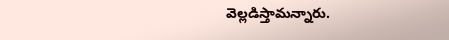వెల్లడిస్తామన్నారు.